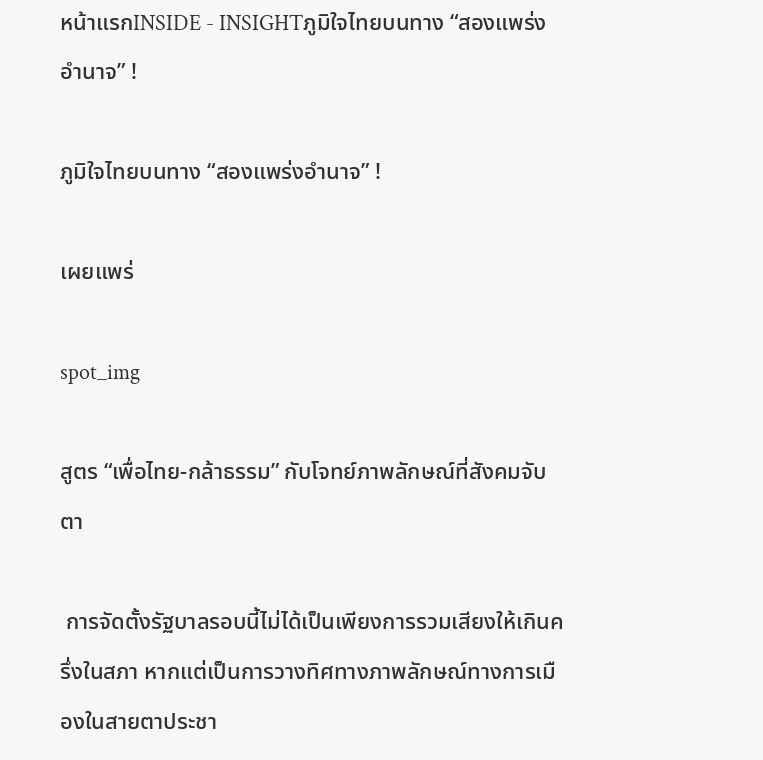หน้าแรกINSIDE - INSIGHTภูมิใจไทยบนทาง “สองแพร่งอำนาจ” !

ภูมิใจไทยบนทาง “สองแพร่งอำนาจ” !

เผยแพร่

spot_img

สูตร “เพื่อไทย-กล้าธรรม” กับโจทย์ภาพลักษณ์ที่สังคมจับตา

 การจัดตั้งรัฐบาลรอบนี้ไม่ได้เป็นเพียงการรวมเสียงให้เกินครึ่งในสภา หากแต่เป็นการวางทิศทางภาพลักษณ์ทางการเมืองในสายตาประชา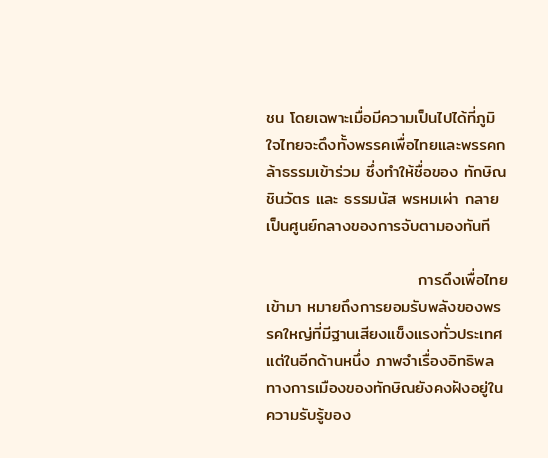ชน โดยเฉพาะเมื่อมีความเป็นไปได้ที่ภูมิใจไทยจะดึงทั้งพรรคเพื่อไทยและพรรคกล้าธรรมเข้าร่วม ซึ่งทำให้ชื่อของ ทักษิณ ชินวัตร และ ธรรมนัส พรหมเผ่า กลายเป็นศูนย์กลางของการจับตามองทันที

                          การดึงเพื่อไทยเข้ามา หมายถึงการยอมรับพลังของพรรคใหญ่ที่มีฐานเสียงแข็งแรงทั่วประเทศ แต่ในอีกด้านหนึ่ง ภาพจำเรื่องอิทธิพลทางการเมืองของทักษิณยังคงฝังอยู่ในความรับรู้ของ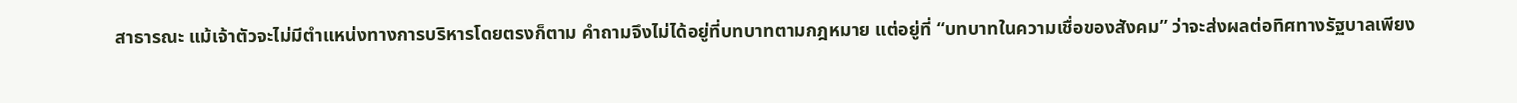สาธารณะ แม้เจ้าตัวจะไม่มีตำแหน่งทางการบริหารโดยตรงก็ตาม คำถามจึงไม่ได้อยู่ที่บทบาทตามกฎหมาย แต่อยู่ที่ “บทบาทในความเชื่อของสังคม” ว่าจะส่งผลต่อทิศทางรัฐบาลเพียง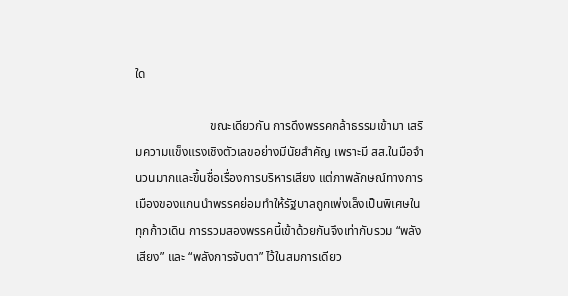ใด

                        ขณะเดียวกัน การดึงพรรคกล้าธรรมเข้ามา เสริมความแข็งแรงเชิงตัวเลขอย่างมีนัยสำคัญ เพราะมี สส.ในมือจำนวนมากและขึ้นชื่อเรื่องการบริหารเสียง แต่ภาพลักษณ์ทางการเมืองของแกนนำพรรคย่อมทำให้รัฐบาลถูกเพ่งเล็งเป็นพิเศษในทุกก้าวเดิน การรวมสองพรรคนี้เข้าด้วยกันจึงเท่ากับรวม “พลังเสียง” และ “พลังการจับตา” ไว้ในสมการเดียว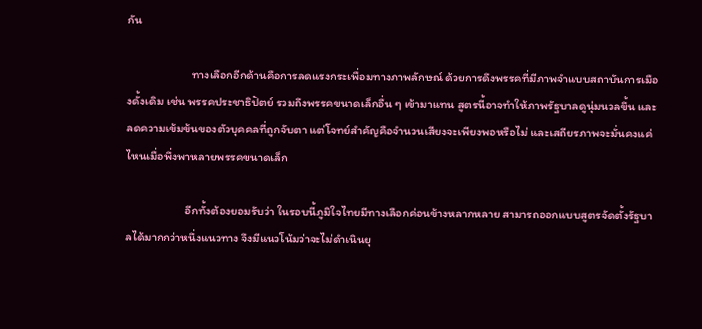กัน

                        ทางเลือกอีกด้านคือการลดแรงกระเพื่อมทางภาพลักษณ์ ด้วยการดึงพรรคที่มีภาพจำแบบสถาบันการเมืองดั้งเดิม เช่น พรรคประชาธิปัตย์ รวมถึงพรรคขนาดเล็กอื่น ๆ เข้ามาแทน สูตรนี้อาจทำให้ภาพรัฐบาลดูนุ่มนวลขึ้น และลดความเข้มข้นของตัวบุคคลที่ถูกจับตา แต่โจทย์สำคัญคือจำนวนเสียงจะเพียงพอหรือไม่ และเสถียรภาพจะมั่นคงแค่ไหนเมื่อพึ่งพาหลายพรรคขนาดเล็ก

                      อีกทั้งต้องยอมรับว่า ในรอบนี้ภูมิใจไทยมีทางเลือกค่อนข้างหลากหลาย สามารถออกแบบสูตรจัดตั้งรัฐบาลได้มากกว่าหนึ่งแนวทาง จึงมีแนวโน้มว่าจะไม่ดำเนินยุ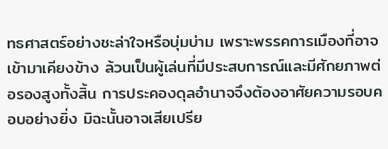ทธศาสตร์อย่างชะล่าใจหรือบุ่มบ่าม เพราะพรรคการเมืองที่อาจเข้ามาเคียงข้าง ล้วนเป็นผู้เล่นที่มีประสบการณ์และมีศักยภาพต่อรองสูงทั้งสิ้น การประคองดุลอำนาจจึงต้องอาศัยความรอบคอบอย่างยิ่ง มิฉะนั้นอาจเสียเปรีย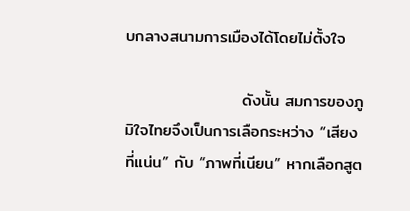บกลางสนามการเมืองได้โดยไม่ตั้งใจ

                    ดังนั้น สมการของภูมิใจไทยจึงเป็นการเลือกระหว่าง “เสียงที่แน่น” กับ “ภาพที่เนียน” หากเลือกสูต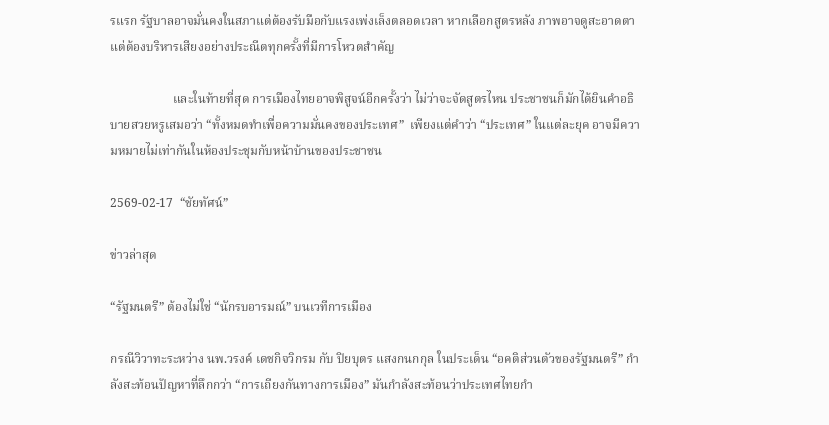รแรก รัฐบาลอาจมั่นคงในสภาแต่ต้องรับมือกับแรงเพ่งเล็งตลอดเวลา หากเลือกสูตรหลัง ภาพอาจดูสะอาดตาแต่ต้องบริหารเสียงอย่างประณีตทุกครั้งที่มีการโหวตสำคัญ

                    และในท้ายที่สุด การเมืองไทยอาจพิสูจน์อีกครั้งว่า ไม่ว่าจะจัดสูตรไหน ประชาชนก็มักได้ยินคำอธิบายสวยหรูเสมอว่า “ทั้งหมดทำเพื่อความมั่นคงของประเทศ”  เพียงแต่คำว่า “ประเทศ” ในแต่ละยุค อาจมีความหมายไม่เท่ากันในห้องประชุมกับหน้าบ้านของประชาชน

2569-02-17  “ชัยทัศน์”

ข่าวล่าสุด

“รัฐมนตรี” ต้องไม่ใช่ “นักรบอารมณ์” บนเวทีการเมือง

กรณีวิวาทะระหว่าง นพ.วรงค์ เดชกิจวิกรม กับ ปิยบุตร แสงกนกกุล ในประเด็น “อคติส่วนตัวของรัฐมนตรี” กำลังสะท้อนปัญหาที่ลึกกว่า “การเถียงกันทางการเมือง” มันกำลังสะท้อนว่าประเทศไทยกำ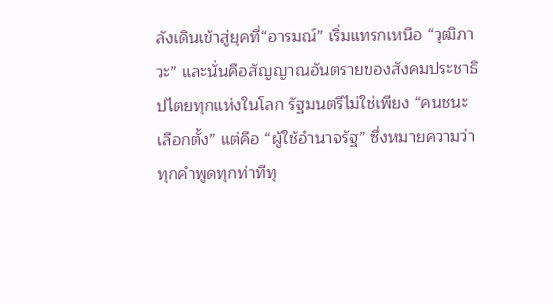ลังเดินเข้าสู่ยุคที่“อารมณ์” เริ่มแทรกเหนือ “วุฒิภาวะ” และนั่นคือสัญญาณอันตรายของสังคมประชาธิปไตยทุกแห่งในโลก รัฐมนตรีไม่ใช่เพียง “คนชนะเลือกตั้ง” แต่คือ “ผู้ใช้อำนาจรัฐ” ซึ่งหมายความว่าทุกคำพูดทุกท่าทีทุ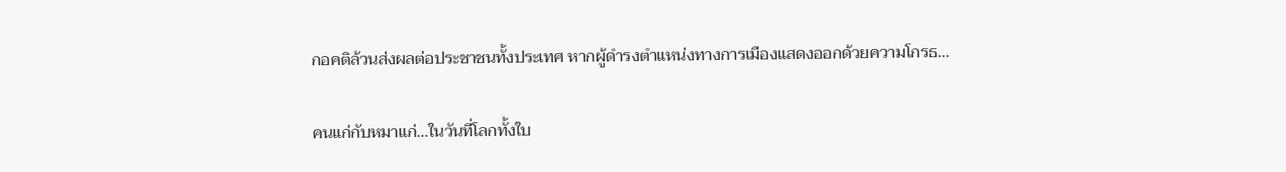กอคติล้วนส่งผลต่อประชาชนทั้งประเทศ หากผู้ดำรงตำแหน่งทางการเมืองแสดงออกด้วยความโกรธ...

คนแก่กับหมาแก่…ในวันที่โลกทั้งใบ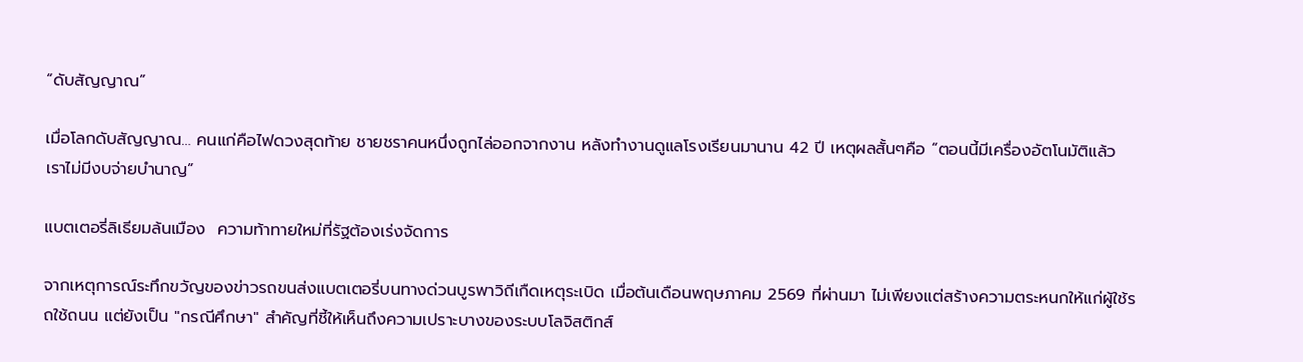“ดับสัญญาณ”

เมื่อโลกดับสัญญาณ… คนแก่คือไฟดวงสุดท้าย ชายชราคนหนึ่งถูกไล่ออกจากงาน หลังทำงานดูแลโรงเรียนมานาน 42 ปี เหตุผลสั้นๆคือ “ตอนนี้มีเครื่องอัตโนมัติแล้ว เราไม่มีงบจ่ายบำนาญ”

แบตเตอรี่ลิเธียมล้นเมือง  ความท้าทายใหม่ที่รัฐต้องเร่งจัดการ

จากเหตุการณ์ระทึกขวัญของข่าวรถขนส่งแบตเตอรี่บนทางด่วนบูรพาวิถีเกืดเหตุระเบิด เมื่อต้นเดือนพฤษภาคม 2569 ที่ผ่านมา ไม่เพียงแต่สร้างความตระหนกให้แก่ผู้ใช้รถใช้ถนน แต่ยังเป็น "กรณีศึกษา" สำคัญที่ชี้ให้เห็นถึงความเปราะบางของระบบโลจิสติกส์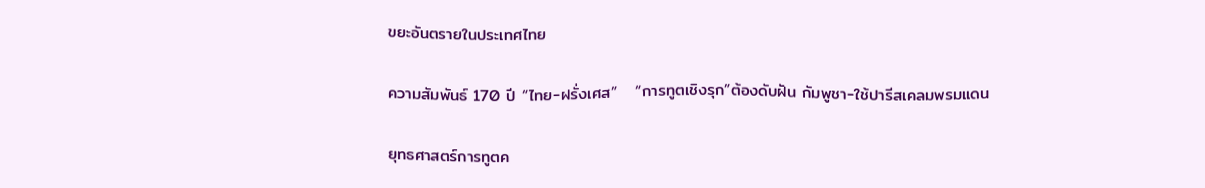ขยะอันตรายในประเทศไทย

ความสัมพันธ์ 170 ปี “ไทย-ฝรั่งเศส”   “การทูตเชิงรุก”ต้องดับฝัน กัมพูชา-ใช้ปารีสเคลมพรมแดน

ยุทธศาสตร์การทูตค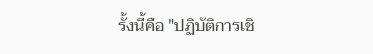รั้งนี้คือ "ปฏิบัติการเชิ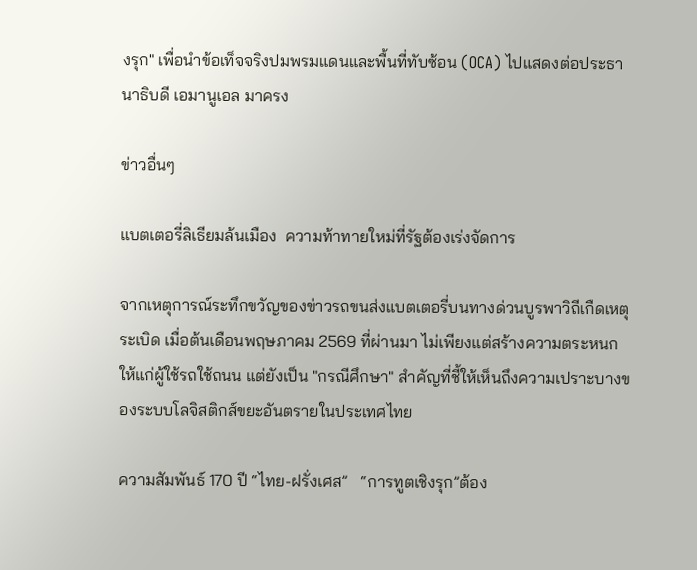งรุก" เพื่อนำข้อเท็จจริงปมพรมแดนและพื้นที่ทับซ้อน (OCA) ไปแสดงต่อประธานาธิบดี เอมานูเอล มาครง

ข่าวอื่นๆ

แบตเตอรี่ลิเธียมล้นเมือง  ความท้าทายใหม่ที่รัฐต้องเร่งจัดการ

จากเหตุการณ์ระทึกขวัญของข่าวรถขนส่งแบตเตอรี่บนทางด่วนบูรพาวิถีเกืดเหตุระเบิด เมื่อต้นเดือนพฤษภาคม 2569 ที่ผ่านมา ไม่เพียงแต่สร้างความตระหนกให้แก่ผู้ใช้รถใช้ถนน แต่ยังเป็น "กรณีศึกษา" สำคัญที่ชี้ให้เห็นถึงความเปราะบางของระบบโลจิสติกส์ขยะอันตรายในประเทศไทย

ความสัมพันธ์ 170 ปี “ไทย-ฝรั่งเศส”   “การทูตเชิงรุก”ต้อง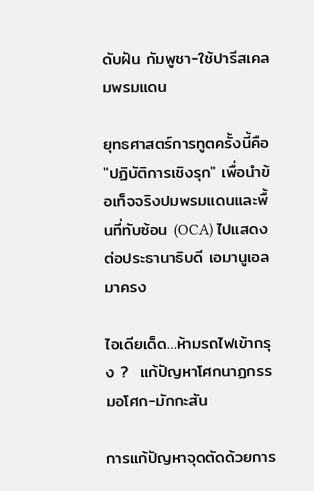ดับฝัน กัมพูชา-ใช้ปารีสเคลมพรมแดน

ยุทธศาสตร์การทูตครั้งนี้คือ "ปฏิบัติการเชิงรุก" เพื่อนำข้อเท็จจริงปมพรมแดนและพื้นที่ทับซ้อน (OCA) ไปแสดงต่อประธานาธิบดี เอมานูเอล มาครง

ไอเดียเด็ด…ห้ามรถไฟเข้ากรุง ?  แก้ปัญหาโศกนาฏกรรมอโศก-มักกะสัน

การแก้ปัญหาจุดตัดด้วยการ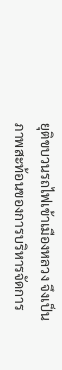ยุติขบวนรถไฟเข้าเมืองหลวง จึงเป็นภาพสะท้อนของการบริหารจัดการ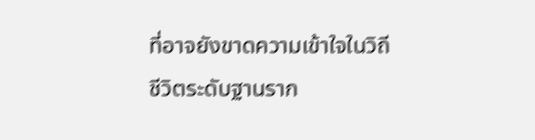ที่อาจยังขาดความเข้าใจในวิถีชีวิตระดับฐานราก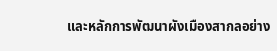และหลักการพัฒนาผังเมืองสากลอย่าง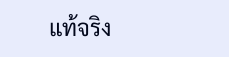แท้จริง